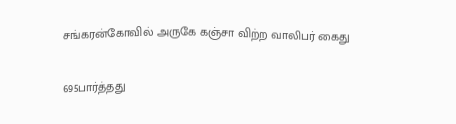சங்கரன்கோவில் அருகே கஞ்சா விற்ற வாலிபர் கைது

695பார்த்தது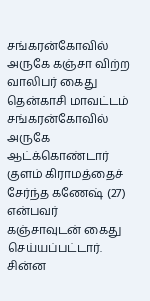சங்கரன்கோவில் அருகே கஞ்சா விற்ற வாலிபர் கைது
தென்காசி மாவட்டம் சங்கரன்கோவில் அருகே ஆட்க்கொண்டார் குளம் கிராமத்தைச் சேர்ந்த கணேஷ் (27) என்பவர் கஞ்சாவுடன் கைது செய்யப்பட்டார். சின்ன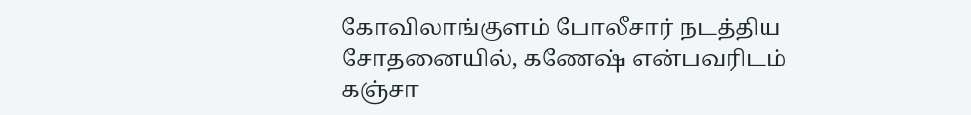கோவிலாங்குளம் போலீசார் நடத்திய சோதனையில், கணேஷ் என்பவரிடம் கஞ்சா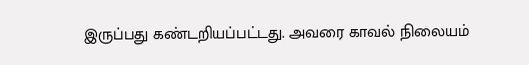இருப்பது கண்டறியப்பட்டது. அவரை காவல் நிலையம்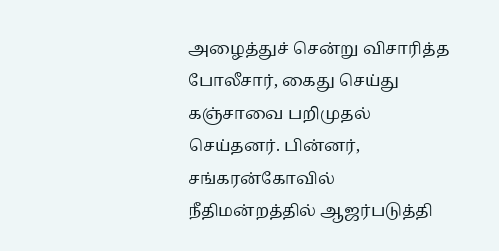அழைத்துச் சென்று விசாரித்த போலீசார், கைது செய்து கஞ்சாவை பறிமுதல் செய்தனர். பின்னர், சங்கரன்கோவில் நீதிமன்றத்தில் ஆஜர்படுத்தி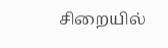சிறையில்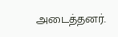அடைத்தனர்.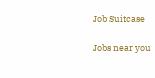Job Suitcase

Jobs near you